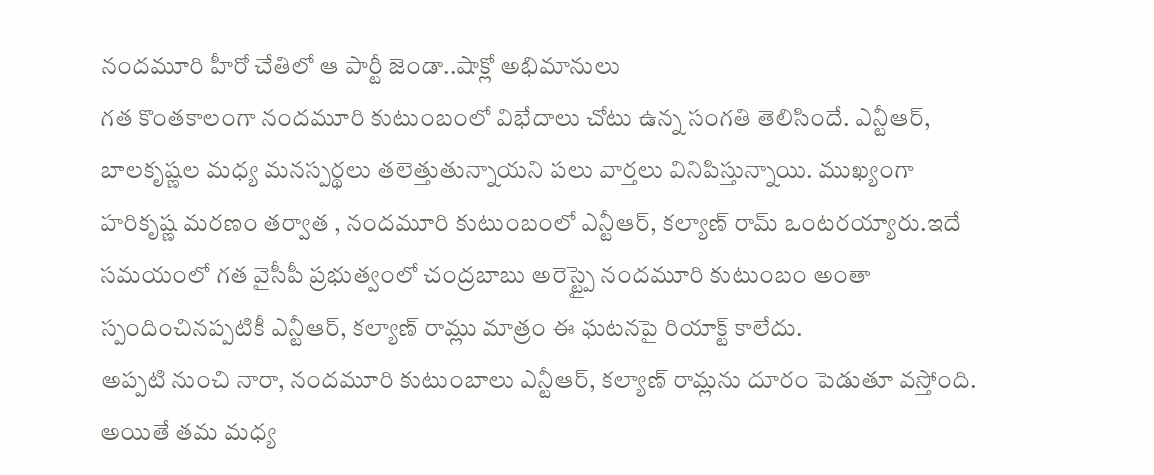నందమూరి హీరో చేతిలో ఆ పార్టీ జెండా..షాక్లో అభిమానులు
గత కొంతకాలంగా నందమూరి కుటుంబంలో విభేదాలు చోటు ఉన్న సంగతి తెలిసిందే. ఎన్టీఆర్, బాలకృష్ణల మధ్య మనస్పర్థలు తలెత్తుతున్నాయని పలు వార్తలు వినిపిస్తున్నాయి. ముఖ్యంగా హరికృష్ణ మరణం తర్వాత , నందమూరి కుటుంబంలో ఎన్టీఆర్, కల్యాణ్ రామ్ ఒంటరయ్యారు.ఇదే సమయంలో గత వైసీపీ ప్రభుత్వంలో చంద్రబాబు అరెస్ట్పై నందమూరి కుటుంబం అంతా స్పందించినప్పటికీ ఎన్టీఆర్, కల్యాణ్ రామ్లు మాత్రం ఈ ఘటనపై రియాక్ట్ కాలేదు.
అప్పటి నుంచి నారా, నందమూరి కుటుంబాలు ఎన్టీఆర్, కల్యాణ్ రామ్లను దూరం పెడుతూ వస్తోంది. అయితే తమ మధ్య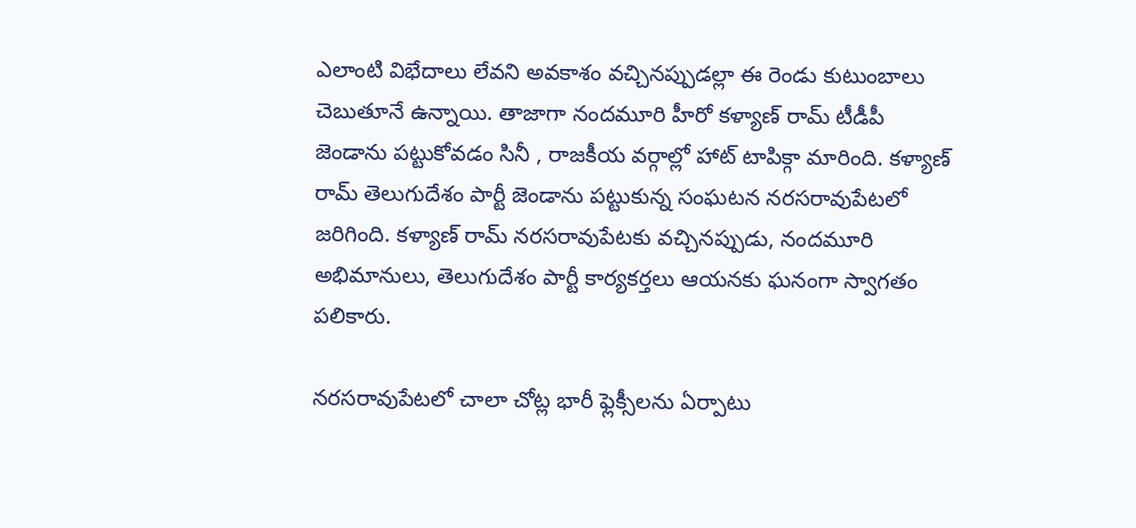ఎలాంటి విభేదాలు లేవని అవకాశం వచ్చినప్పుడల్లా ఈ రెండు కుటుంబాలు చెబుతూనే ఉన్నాయి. తాజాగా నందమూరి హీరో కళ్యాణ్ రామ్ టీడీపీ జెండాను పట్టుకోవడం సినీ , రాజకీయ వర్గాల్లో హాట్ టాపిక్గా మారింది. కళ్యాణ్ రామ్ తెలుగుదేశం పార్టీ జెండాను పట్టుకున్న సంఘటన నరసరావుపేటలో జరిగింది. కళ్యాణ్ రామ్ నరసరావుపేటకు వచ్చినప్పుడు, నందమూరి అభిమానులు, తెలుగుదేశం పార్టీ కార్యకర్తలు ఆయనకు ఘనంగా స్వాగతం పలికారు.

నరసరావుపేటలో చాలా చోట్ల భారీ ఫ్లెక్సీలను ఏర్పాటు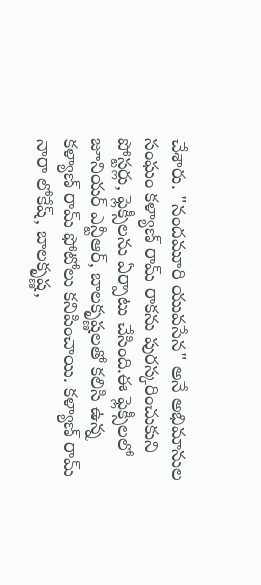చేశారు. "నందమూరి యువసేన" అనే అభిమానుల సంఘం కళ్యాణ్ రామ్ రాకను పురస్కరించుకుని పోస్టర్లు, ఫ్లెక్సీలను ఏర్పాటు చేసింది.ఈ ఫ్లెక్సీలలో జూనియర్ ఎన్టీఆర్, బాలకృష్ణలతో కలిసి ఉన్న కళ్యాణ్ రామ్ ఫోటోలు కనిపించాయి. కళ్యాణ్ రామ్ నారా లోకేష్, బాలకృష్ణ,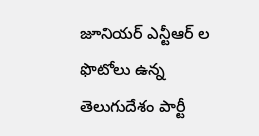జూనియర్ ఎన్టీఆర్ ల ఫొటోలు ఉన్న తెలుగుదేశం పార్టీ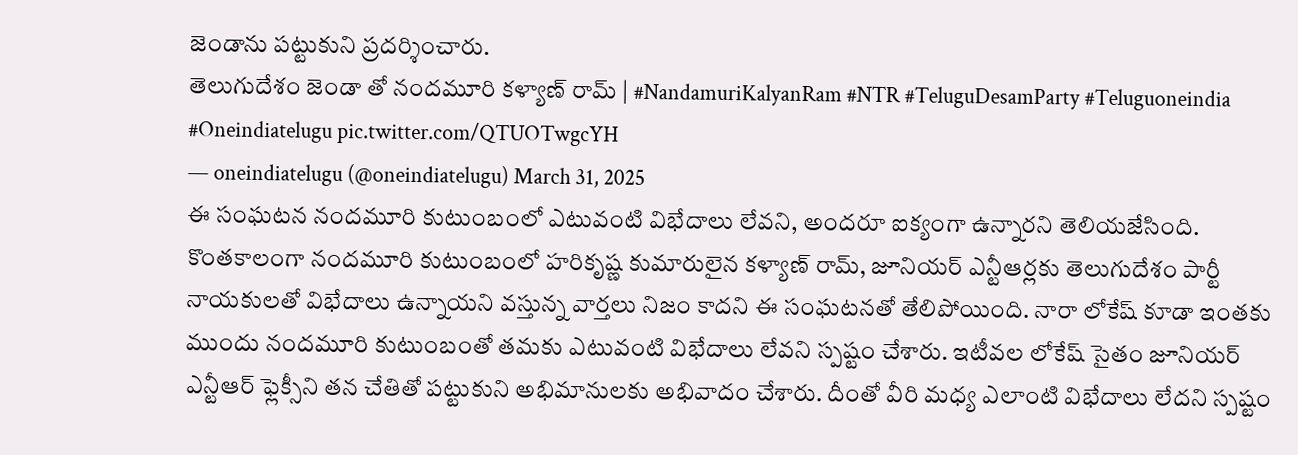జెండాను పట్టుకుని ప్రదర్శించారు.
తెలుగుదేశం జెండా తో నందమూరి కళ్యాణ్ రామ్ | #NandamuriKalyanRam #NTR #TeluguDesamParty #Teluguoneindia #Oneindiatelugu pic.twitter.com/QTUOTwgcYH
— oneindiatelugu (@oneindiatelugu) March 31, 2025
ఈ సంఘటన నందమూరి కుటుంబంలో ఎటువంటి విభేదాలు లేవని, అందరూ ఐక్యంగా ఉన్నారని తెలియజేసింది. కొంతకాలంగా నందమూరి కుటుంబంలో హరికృష్ణ కుమారులైన కళ్యాణ్ రామ్, జూనియర్ ఎన్టీఆర్లకు తెలుగుదేశం పార్టీ నాయకులతో విభేదాలు ఉన్నాయని వస్తున్న వార్తలు నిజం కాదని ఈ సంఘటనతో తేలిపోయింది. నారా లోకేష్ కూడా ఇంతకు ముందు నందమూరి కుటుంబంతో తమకు ఎటువంటి విభేదాలు లేవని స్పష్టం చేశారు. ఇటీవల లోకేష్ సైతం జూనియర్ ఎన్టీఆర్ ఫ్లెక్సీని తన చేతితో పట్టుకుని అభిమానులకు అభివాదం చేశారు. దీంతో వీరి మధ్య ఎలాంటి విభేదాలు లేదని స్పష్టం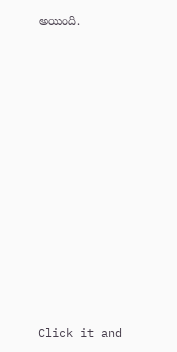అయింది.












Click it and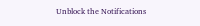Unblock the Notifications